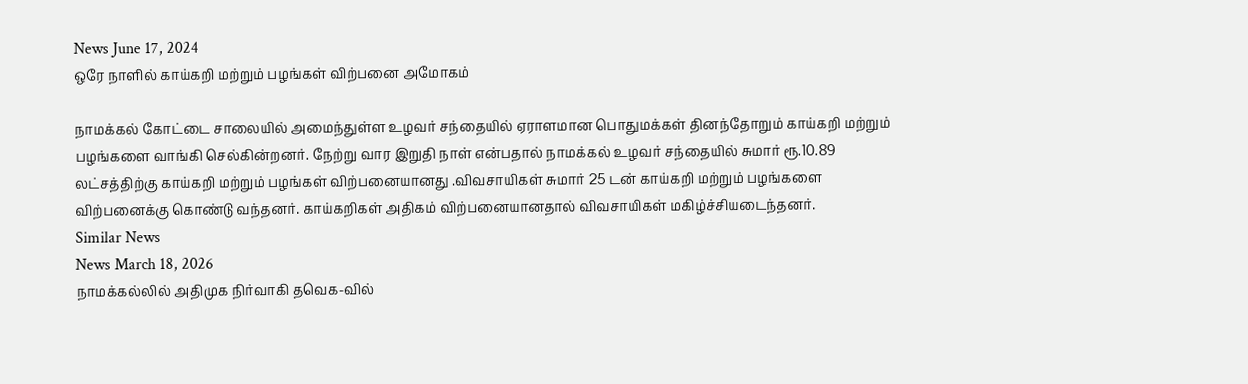News June 17, 2024
ஒரே நாளில் காய்கறி மற்றும் பழங்கள் விற்பனை அமோகம்

நாமக்கல் கோட்டை சாலையில் அமைந்துள்ள உழவர் சந்தையில் ஏராளமான பொதுமக்கள் தினந்தோறும் காய்கறி மற்றும் பழங்களை வாங்கி செல்கின்றனர். நேற்று வார இறுதி நாள் என்பதால் நாமக்கல் உழவர் சந்தையில் சுமார் ரூ.10.89 லட்சத்திற்கு காய்கறி மற்றும் பழங்கள் விற்பனையானது .விவசாயிகள் சுமார் 25 டன் காய்கறி மற்றும் பழங்களை விற்பனைக்கு கொண்டு வந்தனர். காய்கறிகள் அதிகம் விற்பனையானதால் விவசாயிகள் மகிழ்ச்சியடைந்தனர்.
Similar News
News March 18, 2026
நாமக்கல்லில் அதிமுக நிர்வாகி தவெக-வில்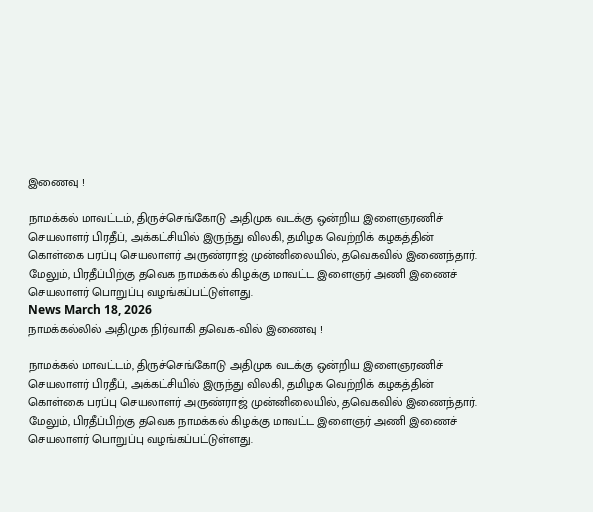இணைவு !

நாமக்கல் மாவட்டம், திருச்செங்கோடு அதிமுக வடக்கு ஒன்றிய இளைஞரணிச் செயலாளர் பிரதீப், அக்கட்சியில் இருந்து விலகி, தமிழக வெற்றிக் கழகத்தின் கொள்கை பரப்பு செயலாளர் அருண்ராஜ் முன்னிலையில், தவெகவில் இணைந்தார். மேலும், பிரதீப்பிற்கு தவெக நாமக்கல் கிழக்கு மாவட்ட இளைஞர் அணி இணைச் செயலாளர் பொறுப்பு வழங்கப்பட்டுள்ளது.
News March 18, 2026
நாமக்கல்லில் அதிமுக நிர்வாகி தவெக-வில் இணைவு !

நாமக்கல் மாவட்டம், திருச்செங்கோடு அதிமுக வடக்கு ஒன்றிய இளைஞரணிச் செயலாளர் பிரதீப், அக்கட்சியில் இருந்து விலகி, தமிழக வெற்றிக் கழகத்தின் கொள்கை பரப்பு செயலாளர் அருண்ராஜ் முன்னிலையில், தவெகவில் இணைந்தார். மேலும், பிரதீப்பிற்கு தவெக நாமக்கல் கிழக்கு மாவட்ட இளைஞர் அணி இணைச் செயலாளர் பொறுப்பு வழங்கப்பட்டுள்ளது.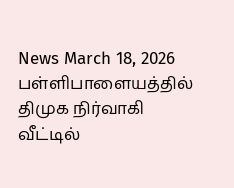News March 18, 2026
பள்ளிபாளையத்தில் திமுக நிர்வாகி வீட்டில்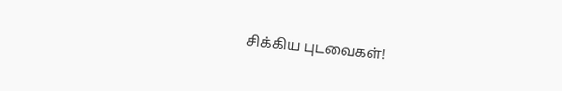சிக்கிய புடவைகள்!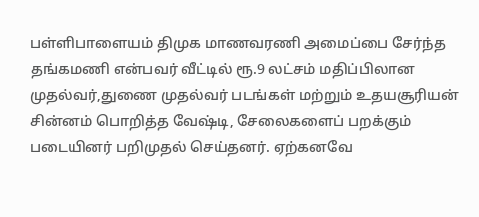பள்ளிபாளையம் திமுக மாணவரணி அமைப்பை சேர்ந்த தங்கமணி என்பவர் வீட்டில் ரூ.9 லட்சம் மதிப்பிலான முதல்வர்,துணை முதல்வர் படங்கள் மற்றும் உதயசூரியன் சின்னம் பொறித்த வேஷ்டி, சேலைகளைப் பறக்கும் படையினர் பறிமுதல் செய்தனர். ஏற்கனவே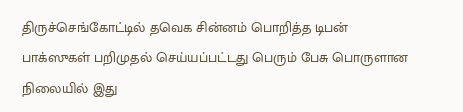திருச்செங்கோட்டில் தவெக சின்னம் பொறித்த டிபன் பாக்ஸுகள் பறிமுதல் செய்யப்பட்டது பெரும் பேசு பொருளான நிலையில் இது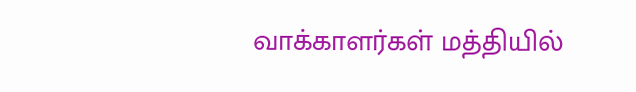வாக்காளர்கள் மத்தியில்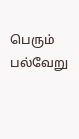பெரும் பல்வேறு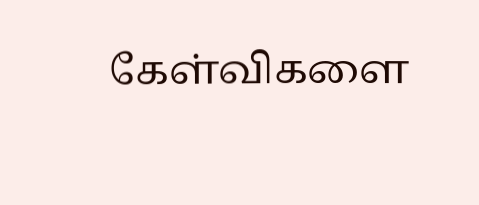கேள்விகளை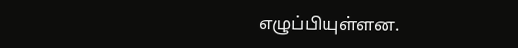எழுப்பியுள்ளன.